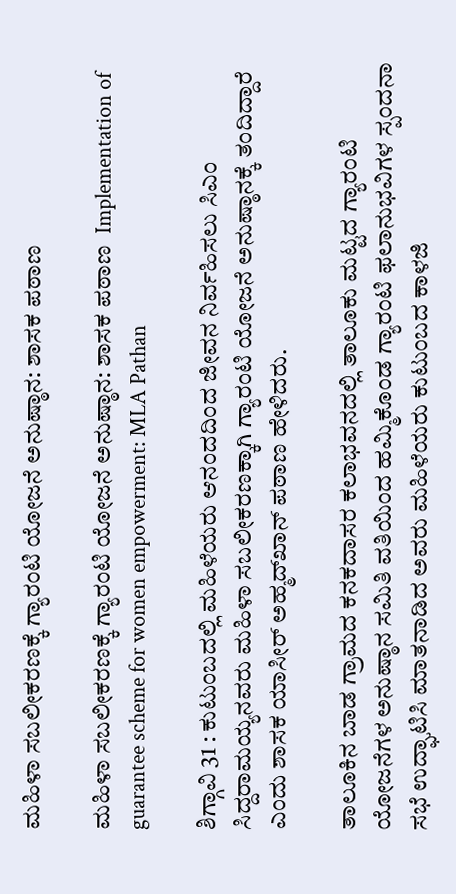ಮಹಿಳಾ ಸಬಲೀಕರಣಕ್ಕೆ ಗ್ಯಾರಂಟಿ ಯೋಜನೆ ಅನುಷ್ಠಾನ: ಶಾಸಕ ಪಠಾಣ

ಮಹಿಳಾ ಸಬಲೀಕರಣಕ್ಕೆ ಗ್ಯಾರಂಟಿ ಯೋಜನೆ ಅನುಷ್ಠಾನ: ಶಾಸಕ ಪಠಾಣ  Implementation of guarantee scheme for women empowerment: MLA Pathan

ಶಿಗ್ಗಾವಿ 31 : ಕುಟುಂಬದಲ್ಲಿ ಮಹಿಳೆಯರು ಆನಂದದಿಂದ ಜೀವನ ನಿರ್ವಹಿಸಲು ಸಿಎಂ ಸಿದ್ದರಾಮಯ್ಯನವರು ಮಹಿಳಾ ಸಬಲೀಕರಣಕ್ಕಾಗಿ ಗ್ಯಾರಂಟಿ ಯೋಜನೆ ಅನುಷ್ಠಾನಕ್ಕೆ ತಂದಿದ್ದಾರೆ ಎಂದು ಶಾಸಕ ಯಾಸೀರ್ ಅಹ್ಮದ್‌ಖಾನ್ ಪಠಾಣ ಹೇಳಿದರು.

ತಾಲೂಕಿನ ಬಾಡ ಗ್ರಾಮದ ಕನಕದಾಸರ ಕಲಾಭವನದಲ್ಲಿ ತಾಲೂಕು ಮಟ್ಟದ ಗ್ಯಾರಂಟಿ ಯೋಜನೆಗಳ ಅನುಷ್ಠಾನ ಸಮಿತಿ ವತಿಯಿಂದ ಹಮ್ಮಿಕೊಂಡ ಗ್ಯಾರಂಟಿ ಫಲಾನುಭವಿಗಳ ಸ್ಪಂದನಾ ಸಭೆ ಉದ್ಘಾಟಿಸಿ ಮಾತನಾಡಿದ ಅವರು ಮಹಿಳೆಯರು ಕುಟುಂಬದ ಕಾಳಜಿ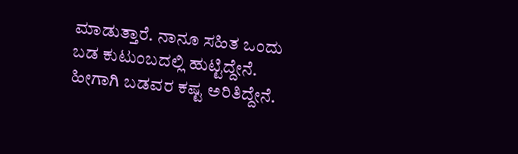ಮಾಡುತ್ತಾರೆ. ನಾನೂ ಸಹಿತ ಒಂದು ಬಡ ಕುಟುಂಬದಲ್ಲಿ ಹುಟ್ಟಿದ್ದೇನೆ. ಹೀಗಾಗಿ ಬಡವರ ಕಷ್ಟ ಅರಿತಿದ್ದೇನೆ.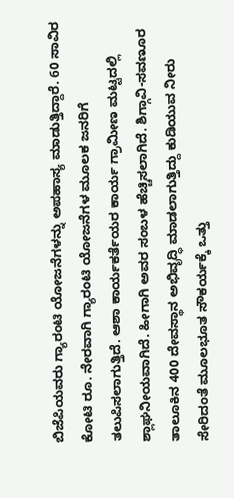ಬಿಜೆಪಿಯವರು ಗ್ಯಾರಂಟಿ ಯೋಜನೆಗಳನ್ನು ಅಪಹಾಸ್ಯ ಮಾಡುತ್ತಿದ್ದಾರೆ. 60 ಸಾವಿರ ಕೋಟಿ ರೂ. ನೇರವಾಗಿ ಗ್ಯಾರಂಟಿ ಯೋಜನೆಗಳ ಮೂಲಕ ಜನರಿಗೆ ತಲುಪಿಸಲಾಗುತ್ತಿದೆ. ಆಶಾ ಕಾರ್ಯಕರ್ತೆಯರ ಕಾರ್ಯ ಗ್ರಾಮೀಣ ಮಟ್ಟದಲ್ಲಿ ಶ್ಲಾಘನೀಯವಾಗಿದೆ. ಹೀಗಾಗಿ ಅವರ ಸಂಬಳ ಹೆಚ್ಚಿಸಲಾಗಿದೆ. ಶಿಗ್ಗಾವಿ-ಸವಣೂರ ತಾಲೂಕಿನ 400 ದೇವಸ್ಥಾನ ಅಭಿವೃದ್ಧಿ ಮಾಡಲಾಗುತ್ತಿದ್ದು ಕುಡಿಯುವ ನೀರು ಸೇರಿದಂತೆ ಮೂಲಭೂತ ಸೌಕರ್ಯಕ್ಕೆ ಒತ್ತು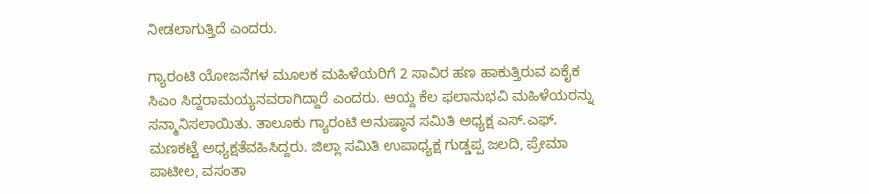ನೀಡಲಾಗುತ್ತಿದೆ ಎಂದರು.

ಗ್ಯಾರಂಟಿ ಯೋಜನೆಗಳ ಮೂಲಕ ಮಹಿಳೆಯರಿಗೆ 2 ಸಾವಿರ ಹಣ ಹಾಕುತ್ತಿರುವ ಏಕೈಕ ಸಿಎಂ ಸಿದ್ದರಾಮಯ್ಯನವರಾಗಿದ್ದಾರೆ ಎಂದರು. ಆಯ್ದ ಕೆಲ ಫಲಾನುಭವಿ ಮಹಿಳೆಯರನ್ನು ಸನ್ಮಾನಿಸಲಾಯಿತು. ತಾಲೂಕು ಗ್ಯಾರಂಟಿ ಅನುಷ್ಠಾನ ಸಮಿತಿ ಅಧ್ಯಕ್ಷ ಎಸ್‌.ಎಫ್‌. ಮಣಕಟ್ಟೆ ಅಧ್ಯಕ್ಷತೆವಹಿಸಿದ್ದರು. ಜಿಲ್ಲಾ ಸಮಿತಿ ಉಪಾಧ್ಯಕ್ಷ ಗುಡ್ಡಪ್ಪ ಜಲದಿ, ಪ್ರೇಮಾ ಪಾಟೀಲ, ವಸಂತಾ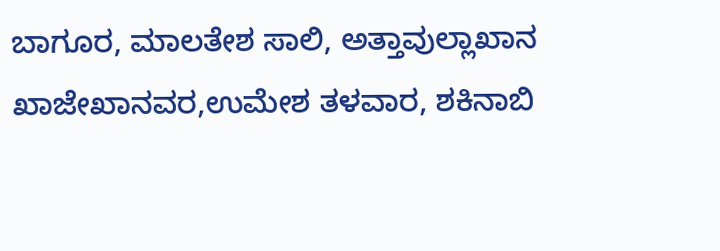ಬಾಗೂರ, ಮಾಲತೇಶ ಸಾಲಿ, ಅತ್ತಾವುಲ್ಲಾಖಾನ ಖಾಜೇಖಾನವರ,ಉಮೇಶ ತಳವಾರ, ಶಕಿನಾಬಿ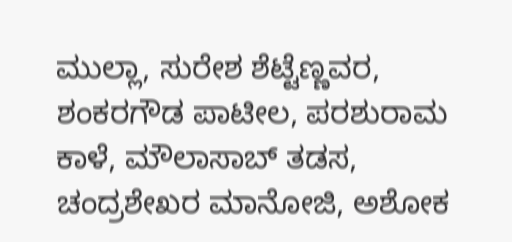ಮುಲ್ಲಾ, ಸುರೇಶ ಶೆಟ್ಟೆಣ್ಣವರ, ಶಂಕರಗೌಡ ಪಾಟೀಲ, ಪರಶುರಾಮ ಕಾಳೆ, ಮೌಲಾಸಾಬ್ ತಡಸ, ಚಂದ್ರಶೇಖರ ಮಾನೋಜಿ, ಅಶೋಕ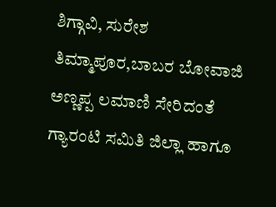ಶಿಗ್ಗಾವಿ, ಸುರೇಶ ತಿಮ್ಮಾಪೂರ,ಬಾಬರ ಬೋವಾಜಿ ಅಣ್ಣಪ್ಪ ಲಮಾಣಿ ಸೇರಿದಂತೆ ಗ್ಯಾರಂಟಿ ಸಮಿತಿ ಜಿಲ್ಲಾ ಹಾಗೂ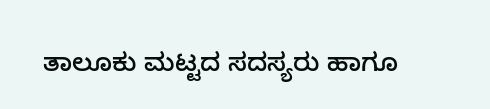ತಾಲೂಕು ಮಟ್ಟದ ಸದಸ್ಯರು ಹಾಗೂ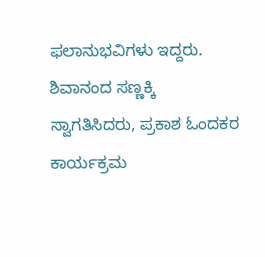ಫಲಾನುಭವಿಗಳು ಇದ್ದರು. ಶಿವಾನಂದ ಸಣ್ಣಕ್ಕಿ ಸ್ವಾಗತಿಸಿದರು, ಪ್ರಕಾಶ ಓಂದಕರ ಕಾರ್ಯಕ್ರಮ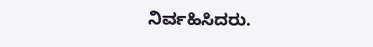ನಿರ್ವಹಿಸಿದರು.